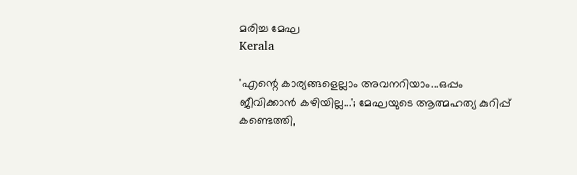മരിച്ച മേഘ
Kerala

'എന്റെ കാര്യങ്ങളെല്ലാം അവനറിയാം...ഒപ്പം ജീവിക്കാന്‍ കഴിയില്ല...'; മേഘയുടെ ആത്മഹത്യ കുറിപ്പ് കണ്ടെത്തി,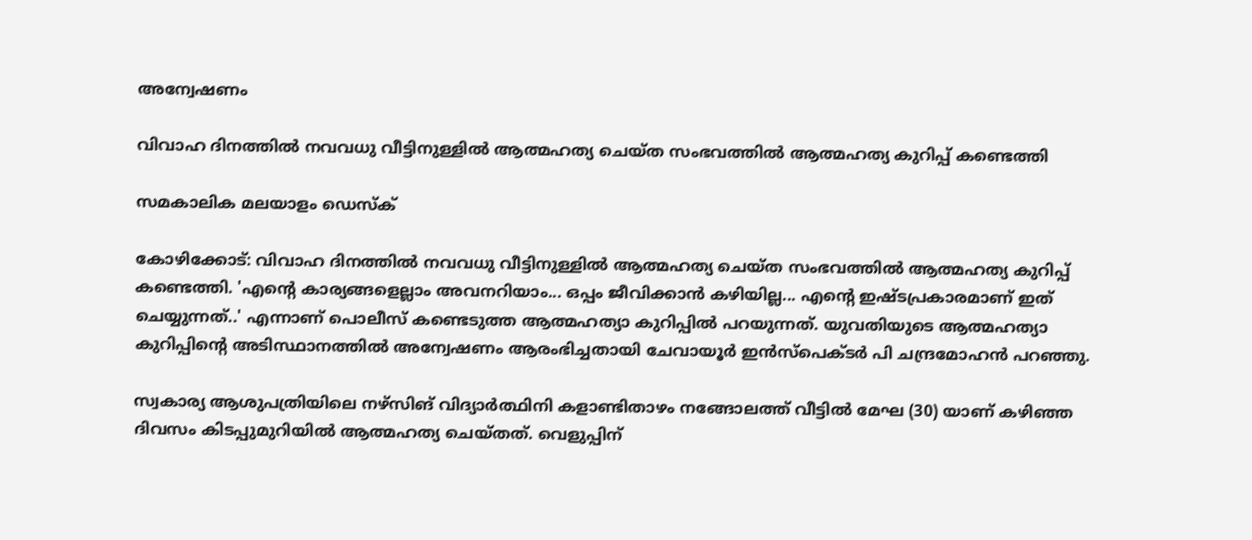അന്വേഷണം

വിവാഹ ദിനത്തില്‍ നവവധു വീട്ടിനുള്ളില്‍ ആത്മഹത്യ ചെയ്ത സംഭവത്തില്‍ ആത്മഹത്യ കുറിപ്പ് കണ്ടെത്തി

സമകാലിക മലയാളം ഡെസ്ക്

കോഴിക്കോട്: വിവാഹ ദിനത്തില്‍ നവവധു വീട്ടിനുള്ളില്‍ ആത്മഹത്യ ചെയ്ത സംഭവത്തില്‍ ആത്മഹത്യ കുറിപ്പ് കണ്ടെത്തി. 'എന്റെ കാര്യങ്ങളെല്ലാം അവനറിയാം... ഒപ്പം ജീവിക്കാന്‍ കഴിയില്ല... എന്റെ ഇഷ്ടപ്രകാരമാണ് ഇത് ചെയ്യുന്നത്..' എന്നാണ് പൊലീസ് കണ്ടെടുത്ത ആത്മഹത്യാ കുറിപ്പില്‍ പറയുന്നത്. യുവതിയുടെ ആത്മഹത്യാ കുറിപ്പിന്റെ അടിസ്ഥാനത്തില്‍ അന്വേഷണം ആരംഭിച്ചതായി ചേവായൂര്‍ ഇന്‍സ്‌പെക്ടര്‍ പി ചന്ദ്രമോഹന്‍ പറഞ്ഞു.

സ്വകാര്യ ആശുപത്രിയിലെ നഴ്‌സിങ് വിദ്യാര്‍ത്ഥിനി കളാണ്ടിതാഴം നങ്ങോലത്ത് വീട്ടില്‍ മേഘ (30) യാണ് കഴിഞ്ഞ ദിവസം കിടപ്പുമുറിയില്‍ ആത്മഹത്യ ചെയ്തത്. വെളുപ്പിന്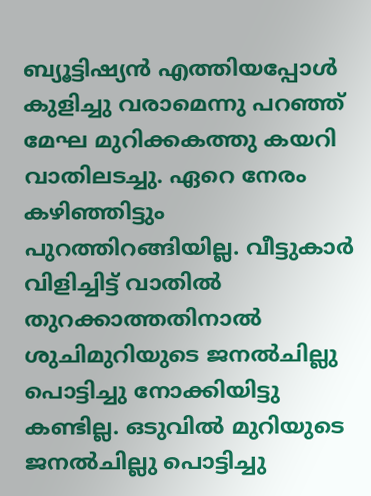ബ്യൂട്ടിഷ്യന്‍ എത്തിയപ്പോള്‍ കുളിച്ചു വരാമെന്നു പറഞ്ഞ് മേഘ മുറിക്കകത്തു കയറി വാതിലടച്ചു. ഏറെ നേരം കഴിഞ്ഞിട്ടും പുറത്തിറങ്ങിയില്ല. വീട്ടുകാര്‍ വിളിച്ചിട്ട് വാതില്‍ തുറക്കാത്തതിനാല്‍ ശുചിമുറിയുടെ ജനല്‍ചില്ലു പൊട്ടിച്ചു നോക്കിയിട്ടു കണ്ടില്ല. ഒടുവില്‍ മുറിയുടെ ജനല്‍ചില്ലു പൊട്ടിച്ചു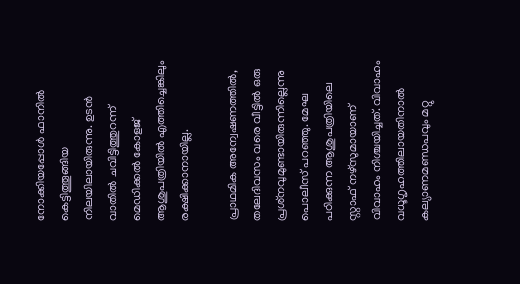നോക്കിയപ്പോള്‍ ഫാനില്‍ കെട്ടിത്തൂങ്ങിയ നിലയിലായിരുന്നു. ഉടന്‍ വാതില്‍ ചവിട്ടിത്തുറന്ന് മെഡിക്കല്‍ കോളജ് ആശുപത്രിയില്‍ എത്തിച്ചെങ്കിലും രക്ഷിക്കാനായില്ല.

പ്രാഥമിക അന്വേഷണത്തില്‍, തലേദിവസം വരെ വീട്ടില്‍ ഒരു പ്രശ്‌നവുമുണ്ടായിരുന്നില്ലെന്നു പൊലീസ് പറഞ്ഞു. മേഘ പഠിക്കുന്ന ആശുപത്രിയിലെ സ്റ്റാഫ് നഴ്‌സുമായാണ് വിവാഹം നിശ്ചയിച്ചത്. വിവാഹം വധൂഗൃഹത്തിലായതിനാല്‍ കല്യാണമണ്ഡപവും മറ്റു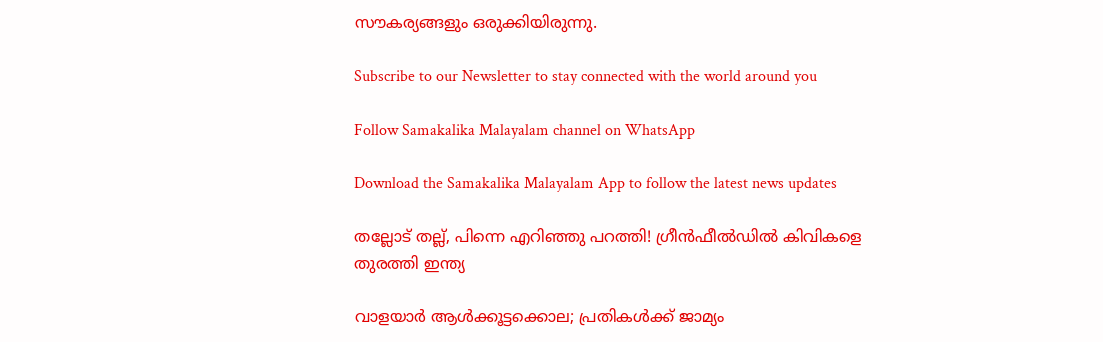സൗകര്യങ്ങളും ഒരുക്കിയിരുന്നു.

Subscribe to our Newsletter to stay connected with the world around you

Follow Samakalika Malayalam channel on WhatsApp

Download the Samakalika Malayalam App to follow the latest news updates

തല്ലോട് തല്ല്, പിന്നെ എറിഞ്ഞു പറത്തി! ഗ്രീന്‍ഫീല്‍ഡില്‍ കിവികളെ തുരത്തി ഇന്ത്യ

വാളയാര്‍ ആള്‍ക്കൂട്ടക്കൊല; പ്രതികള്‍ക്ക് ജാമ്യം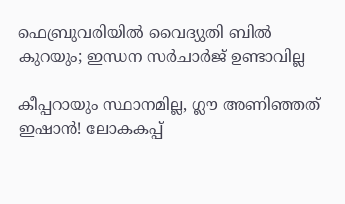ഫെബ്രുവരിയില്‍ വൈദ്യുതി ബില്‍ കുറയും; ഇന്ധന സര്‍ചാര്‍ജ് ഉണ്ടാവില്ല

കീപ്പറായും സ്ഥാനമില്ല, ഗ്ലൗ അണിഞ്ഞത് ഇഷാൻ! ലോകകപ്പ്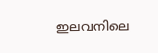ഇലവനിലെ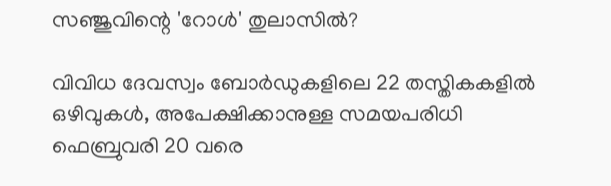സഞ്ജുവിന്റെ 'റോൾ' തുലാസിൽ?

വിവിധ ദേവസ്വം ബോർഡുകളിലെ 22 തസ്തികകളിൽ ഒഴിവുകൾ, അപേക്ഷിക്കാനുള്ള സമയപരിധി ഫെബ്രുവരി 20 വരെ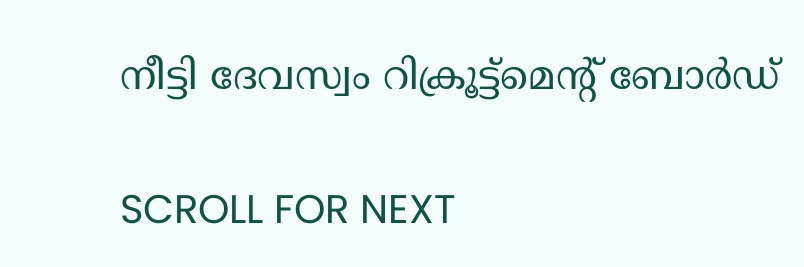നീട്ടി ദേവസ്വം റിക്രൂട്ട്മെന്റ് ബോർഡ്

SCROLL FOR NEXT